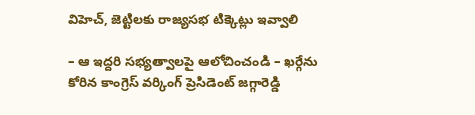విహెచ్, జెట్టిలకు రాజ్యసభ టిక్కెట్లు ఇవ్వాలి

– ఆ ఇద్దరి సభ్యత్వాలపై ఆలోచించండి – ఖర్గేను కోరిన కాంగ్రెస్ వర్కింగ్ ప్రెసిడెంట్ జగ్గారెడ్డి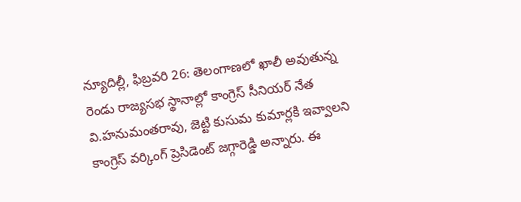న్యూదిల్లీ, ఫిబ్రవరి 26: తెలంగాణలో ఖాలీ అవుతున్న రెండు రాజ్యసభ స్థానాల్లో కాంగ్రెస్ సీనియర్ నేత వి.హనుమంతరావు, జెట్టి కుసుమ కుమార్లకి ఇవ్వాలని కాంగ్రెస్ వర్కింగ్ ప్రెసిడెంట్ జగ్గారెడ్డి అన్నారు. ఈ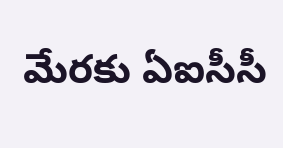మేరకు ఏఐసీసీ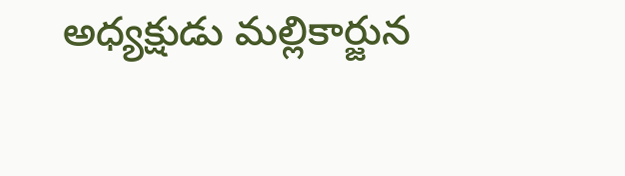అధ్యక్షుడు మల్లికార్జున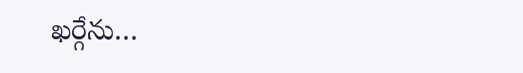ఖర్గేను…